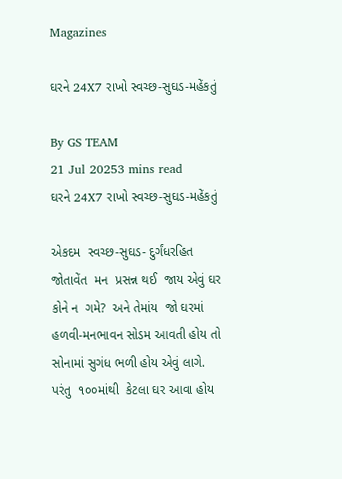Magazines

ઘરને 24X7 રાખો સ્વચ્છ-સુઘડ-મહેંકતું

By GS TEAM
21 Jul 20253 mins read
ઘરને 24X7 રાખો સ્વચ્છ-સુઘડ-મહેંકતું

એકદમ  સ્વચ્છ-સુઘડ- દુર્ગંધરહિત જોતાવેંત  મન  પ્રસન્ન થઈ  જાય એવું ઘર કોને ન  ગમે?  અને તેમાંય  જો ઘરમાં હળવી-મનભાવન સોડમ આવતી હોય તો સોનામાં સુગંધ ભળી હોય એવું લાગે. પરંતુ  ૧૦૦માંથી  કેટલા ઘર આવા હોય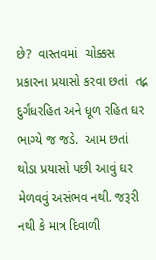છે?  વાસ્તવમાં  ચોક્કસ પ્રકારના પ્રયાસો કરવા છતાં  તદ્ન દુર્ગંધરહિત અને ધૂળ રહિત ઘર  ભાગ્યે જ જડે.  આમ છતાં થોડા પ્રયાસો પછી આવું ઘર મેળવવું અસંભવ નથી. જરૂરી નથી કે માત્ર દિવાળી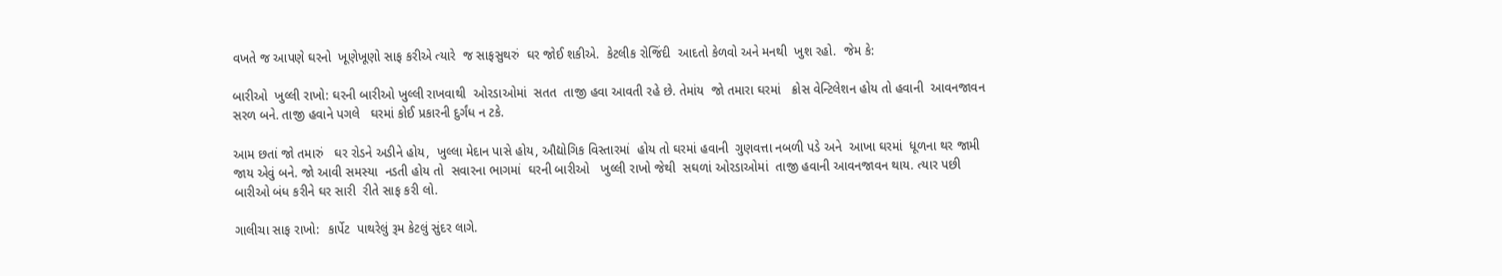વખતે જ આપણે ઘરનો  ખૂણેખૂણો સાફ કરીએ ત્યારે  જ સાફસુથરું  ઘર જોઈ શકીએ.  કેટલીક રોજિંદી  આદતો કેળવો અને મનથી  ખુશ રહો.  જેમ કે:

બારીઓ  ખુલ્લી રાખો: ઘરની બારીઓ ખુલ્લી રાખવાથી  ઓરડાઓમાં  સતત  તાજી હવા આવતી રહે છે. તેમાંય  જો તમારા ઘરમાં   ક્રોસ વેન્ટિલેશન હોય તો હવાની  આવનજાવન સરળ બને. તાજી હવાને પગલે   ઘરમાં કોઈ પ્રકારની દુર્ગંધ ન ટકે.

આમ છતાં જો તમારું   ઘર રોડને અડીને હોય,  ખુલ્લા મેદાન પાસે હોય, ઔદ્યોગિક વિસ્તારમાં  હોય તો ઘરમાં હવાની  ગુણવત્તા નબળી પડે અને  આખા ઘરમાં  ધૂળના થર જામી જાય એવું બને. જો આવી સમસ્યા  નડતી હોય તો  સવારના ભાગમાં  ઘરની બારીઓ   ખુલ્લી રાખો જેથી  સઘળાં ઓરડાઓમાં  તાજી હવાની આવનજાવન થાય. ત્યાર પછી  બારીઓ બંધ કરીને ઘર સારી  રીતે સાફ કરી લો.

ગાલીચા સાફ રાખો:  કાર્પેટ  પાથરેલું રૂમ કેટલું સુંદર લાગે.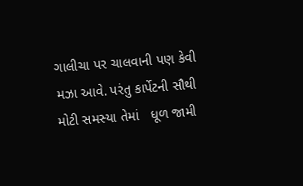ગાલીચા પર ચાલવાની પણ કેવી મઝા આવે. પરંતુ કાર્પેટની સૌથી મોટી સમસ્યા તેમાં   ધૂળ જામી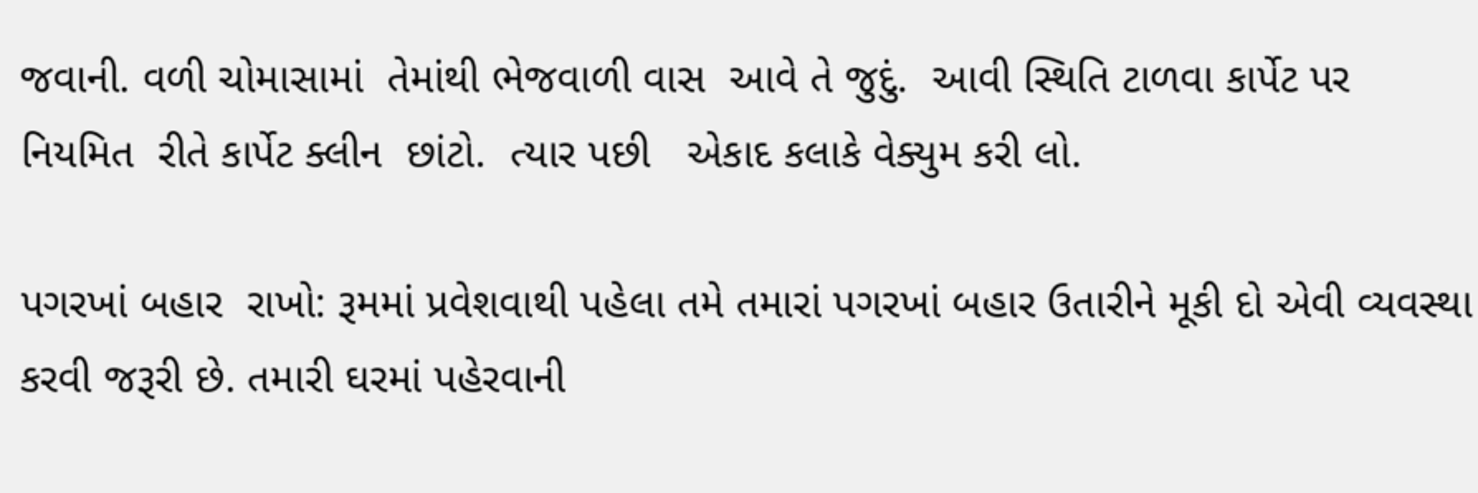જવાની. વળી ચોમાસામાં  તેમાંથી ભેજવાળી વાસ  આવે તે જુદું.  આવી સ્થિતિ ટાળવા કાર્પેટ પર  નિયમિત  રીતે કાર્પેટ ક્લીન  છાંટો.  ત્યાર પછી   એકાદ કલાકે વેક્યુમ કરી લો.

પગરખાં બહાર  રાખો: રૂમમાં પ્રવેશવાથી પહેલા તમે તમારાં પગરખાં બહાર ઉતારીને મૂકી દો એવી વ્યવસ્થા કરવી જરૂરી છે. તમારી ઘરમાં પહેરવાની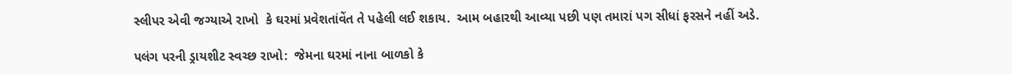સ્લીપર એવી જગ્યાએ રાખો  કે ઘરમાં પ્રવેશતાંવેંત તે પહેલી લઈ શકાય.  આમ બહારથી આવ્યા પછી પણ તમારાં પગ સીધાં ફરસને નહીં અડે.

પલંગ પરની ડ્રાયશીટ સ્વચ્છ રાખો:  જેમના ઘરમાં નાના બાળકો કે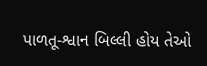પાળતૂ-શ્વાન બિલ્લી હોય તેઓ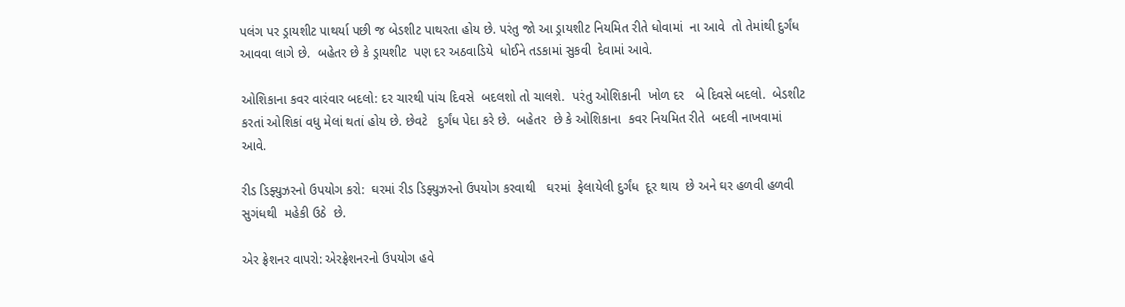પલંગ પર ડ્રાયશીટ પાથર્યા પછી જ બેડશીટ પાથરતા હોય છે. પરંતુ જો આ ડ્રાયશીટ નિયમિત રીતે ધોવામાં  ના આવે  તો તેમાંથી દુર્ગંધ આવવા લાગે છે.  બહેતર છે કે ડ્રાયશીટ  પણ દર અઠવાડિયે  ધોઈને તડકામાં સુકવી  દેવામાં આવે.

ઓશિકાના કવર વારંવાર બદલો: દર ચારથી પાંચ દિવસે  બદલશો તો ચાલશે.  પરંતુ ઓશિકાની  ખોળ દર   બે દિવસે બદલો.  બેડશીટ કરતાં ઓશિકાં વધુ મેલાં થતાં હોય છે. છેવટે   દુર્ગંધ પેદા કરે છે.  બહેતર  છે કે ઓશિકાના  કવર નિયમિત રીતે  બદલી નાખવામાં આવે.

રીડ ડિફ્યુઝરનો ઉપયોગ કરો:  ઘરમાં રીડ ડિફ્યુઝરનો ઉપયોગ કરવાથી   ઘરમાં  ફેલાયેલી દુર્ગંધ  દૂર થાય  છે અને ઘર હળવી હળવી સુગંધથી  મહેકી ઉઠે  છે.

એર ફ્રેશનર વાપરો: એરફ્રેશનરનો ઉપયોગ હવે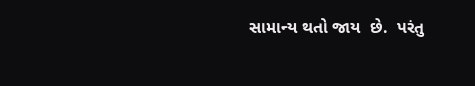સામાન્ય થતો જાય  છે.  પરંતુ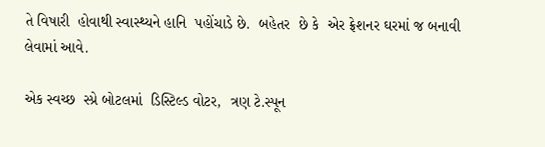તે વિષારી  હોવાથી સ્વાસ્થ્યને હાનિ  પહોંચાડે છે.  બહેતર  છે કે  એર ફ્રેશનર ઘરમાં જ બનાવી લેવામાં આવે.

એક સ્વચ્છ  સ્પ્રે બોટલમાં  ડિસ્ટિલ્ડ વોટર,  ત્રણ ટે.સ્પૂન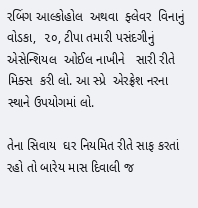રબિંગ આલ્કોહોલ  અથવા  ફ્લેવર  વિનાનું વોડકા,  ૨૦, ટીપા તમારી પસંદગીનું એસેન્શિયલ  ઓઈલ નાખીને   સારી રીતે મિક્સ  કરી લો. આ સ્પ્રે  એરફ્રેશ નરના  સ્થાને ઉપયોગમાં લો.

તેના સિવાય  ઘર નિયમિત રીતે સાફ કરતાં રહો તો બારેય માસ દિવાલી જ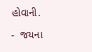હોવાની.

-  જયના